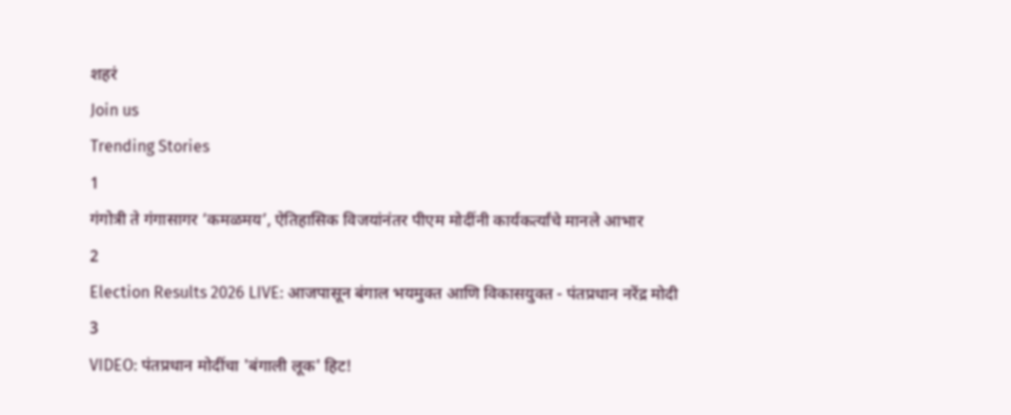शहरं
Join us
Trending Stories
1
गंगोत्री ते गंगासागर ‘कमळमय’, ऐतिहासिक विजयांनंतर पीएम मोदींनी कार्यकर्त्यांचे मानले आभार
2
Election Results 2026 LIVE: आजपासून बंगाल भयमुक्त आणि विकासयुक्त - पंतप्रधान नरेंद्र मोदी
3
VIDEO: पंतप्रधान मोदींचा 'बंगाली लूक' हिट!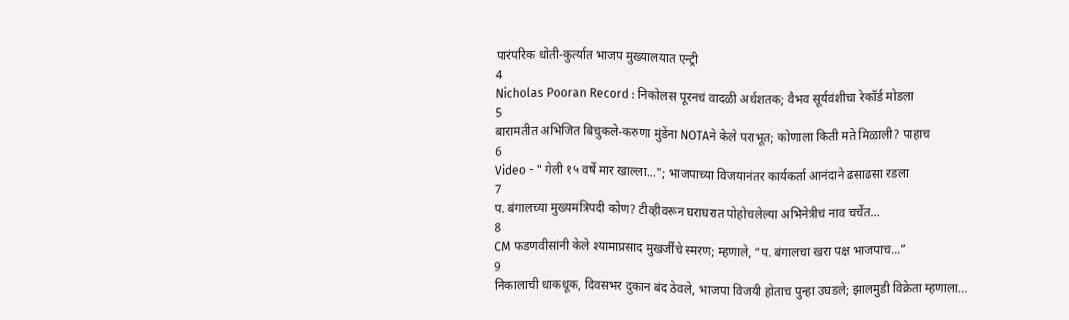पारंपरिक धोती-कुर्त्यात भाजप मुख्यालयात एन्ट्री
4
Nicholas Pooran Record : निकोलस पूरनचं वादळी अर्धशतक; वैभव सूर्यवंशीचा रेकॉर्ड मोडला
5
बारामतीत अभिजित बिचुकले-करुणा मुंडेंना NOTAने केले पराभूत; कोणाला किती मते मिळाली? पाहाच
6
Video - " गेली १५ वर्षे मार खाल्ला..."; भाजपाच्या विजयानंतर कार्यकर्ता आनंदाने ढसाढसा रडला
7
प. बंगालच्या मुख्यमंत्रिपदी कोण? टीव्हीवरून घराघरात पोहोचलेल्या अभिनेत्रीचं नाव चर्चेत...
8
CM फडणवीसांनी केले श्यामाप्रसाद मुखर्जींचे स्मरण; म्हणाले, “प. बंगालचा खरा पक्ष भाजपाच...”
9
निकालाची धाकधूक, दिवसभर दुकान बंद ठेवले, भाजपा विजयी होताच पुन्हा उघडले; झालमुडी विक्रेता म्हणाला…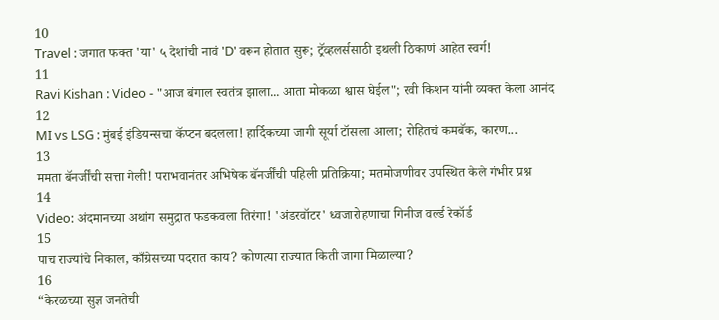10
Travel : जगात फक्त 'या' ५ देशांची नावं 'D' वरून होतात सुरू; ट्रॅव्हलर्ससाठी इथली ठिकाणं आहेत स्वर्ग!
11
Ravi Kishan : Video - "आज बंगाल स्वतंत्र झाला... आता मोकळा श्वास घेईल"; रवी किशन यांनी व्यक्त केला आनंद
12
MI vs LSG : मुंबई इंडियन्सचा कॅप्टन बदलला! हार्दिकच्या जागी सूर्या टॉसला आला; रोहितचं कमबॅक, कारण...
13
ममता बॅनर्जींची सत्ता गेली! पराभवानंतर अभिषेक बॅनर्जींची पहिली प्रतिक्रिया; मतमोजणीवर उपस्थित केले गंभीर प्रश्न
14
Video: अंदमानच्या अथांग समुद्रात फडकवला तिरंगा! 'अंडरवॉटर' ध्वजारोहणाचा गिनीज वर्ल्ड रेकॉर्ड
15
पाच राज्यांचे निकाल, काँग्रेसच्या पदरात काय? कोणत्या राज्यात किती जागा मिळाल्या?
16
“केरळच्या सुज्ञ जनतेची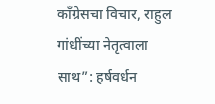काँग्रेसचा विचार, राहुल गांधींच्या नेतृत्वाला साथ”: हर्षवर्धन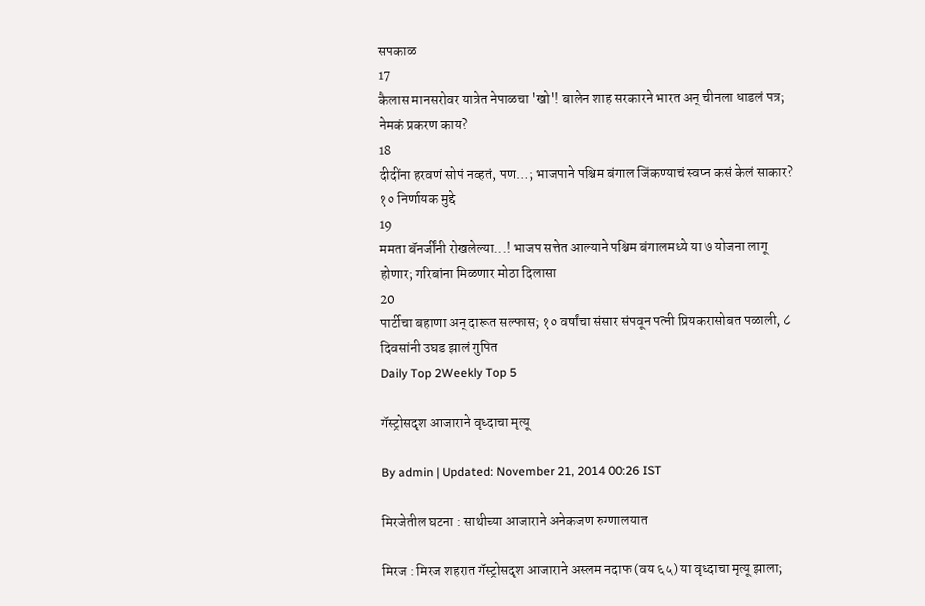सपकाळ
17
कैलास मानसरोवर यात्रेत नेपाळचा 'खो'! बालेन शाह सरकारने भारत अन् चीनला धाडलं पत्र; नेमकं प्रकरण काय?
18
दीदींना हरवणं सोपं नव्हतं, पण…; भाजपाने पश्चिम बंगाल जिंकण्याचं स्वप्न कसं केलं साकार? १० निर्णायक मुद्दे
19
ममता बॅनर्जींनी रोखलेल्या...! भाजप सत्तेत आल्याने पश्चिम बंगालमध्ये या ७ योजना लागू होणार; गरिबांना मिळणार मोठा दिलासा
20
पार्टीचा बहाणा अन् दारूत सल्फास; १० वर्षांचा संसार संपवून पत्नी प्रियकरासोबत पळाली, ८ दिवसांनी उघड झालं गुपित
Daily Top 2Weekly Top 5

गॅस्ट्रोसदृश आजाराने वृध्दाचा मृत्यू

By admin | Updated: November 21, 2014 00:26 IST

मिरजेतील घटना : साथीच्या आजाराने अनेकजण रुग्णालयात

मिरज : मिरज शहरात गॅस्ट्रोसदृश आजाराने अस्लम नदाफ (वय ६५) या वृध्दाचा मृत्यू झाला;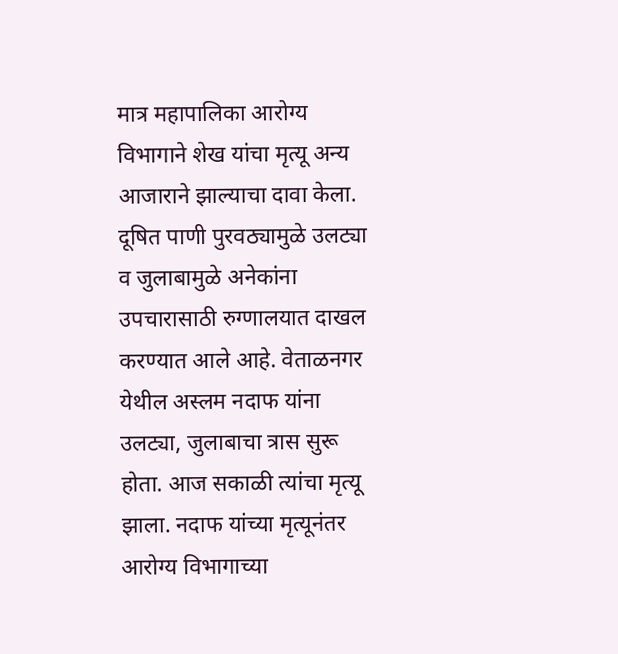मात्र महापालिका आरोग्य विभागाने शेख यांचा मृत्यू अन्य आजाराने झाल्याचा दावा केला. दूषित पाणी पुरवठ्यामुळे उलट्या व जुलाबामुळे अनेकांना उपचारासाठी रुग्णालयात दाखल करण्यात आले आहे. वेताळनगर येथील अस्लम नदाफ यांना उलट्या, जुलाबाचा त्रास सुरू होता. आज सकाळी त्यांचा मृत्यू झाला. नदाफ यांच्या मृत्यूनंतर आरोग्य विभागाच्या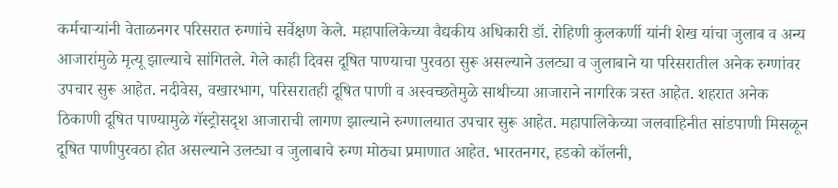कर्मचाऱ्यांनी वेताळनगर परिसरात रुग्णांचे सर्वेक्षण केले. महापालिकेच्या वैद्यकीय अधिकारी डॉ. रोहिणी कुलकर्णी यांनी शेख यांचा जुलाब व अन्य आजारांमुळे मृत्यू झाल्याचे सांगितले. गेले काही दिवस दूषित पाण्याचा पुरवठा सुरू असल्याने उलट्या व जुलाबाने या परिसरातील अनेक रुग्णांवर उपचार सुरू आहेत. नदीवेस, वखारभाग, परिसरातही दूषित पाणी व अस्वच्छतेमुळे साथीच्या आजाराने नागरिक त्रस्त आहेत. शहरात अनेक ठिकाणी दूषित पाण्यामुळे गॅस्ट्रोसदृश आजाराची लागण झाल्याने रुग्णालयात उपचार सुरू आहेत. महापालिकेच्या जलवाहिनीत सांडपाणी मिसळून दूषित पाणीपुरवठा होत असल्याने उलट्या व जुलाबाचे रुग्ण मोठ्या प्रमाणात आहेत. भारतनगर, हडको कॉलनी,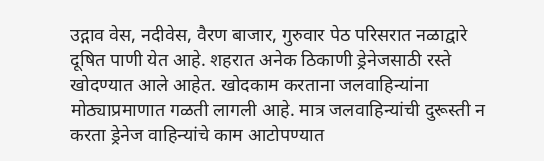उद्गाव वेस, नदीवेस, वैरण बाजार, गुरुवार पेठ परिसरात नळाद्वारे दूषित पाणी येत आहे. शहरात अनेक ठिकाणी ड्रेनेजसाठी रस्ते खोदण्यात आले आहेत. खोदकाम करताना जलवाहिन्यांना मोठ्याप्रमाणात गळती लागली आहे. मात्र जलवाहिन्यांची दुरूस्ती न करता ड्रेनेज वाहिन्यांचे काम आटोपण्यात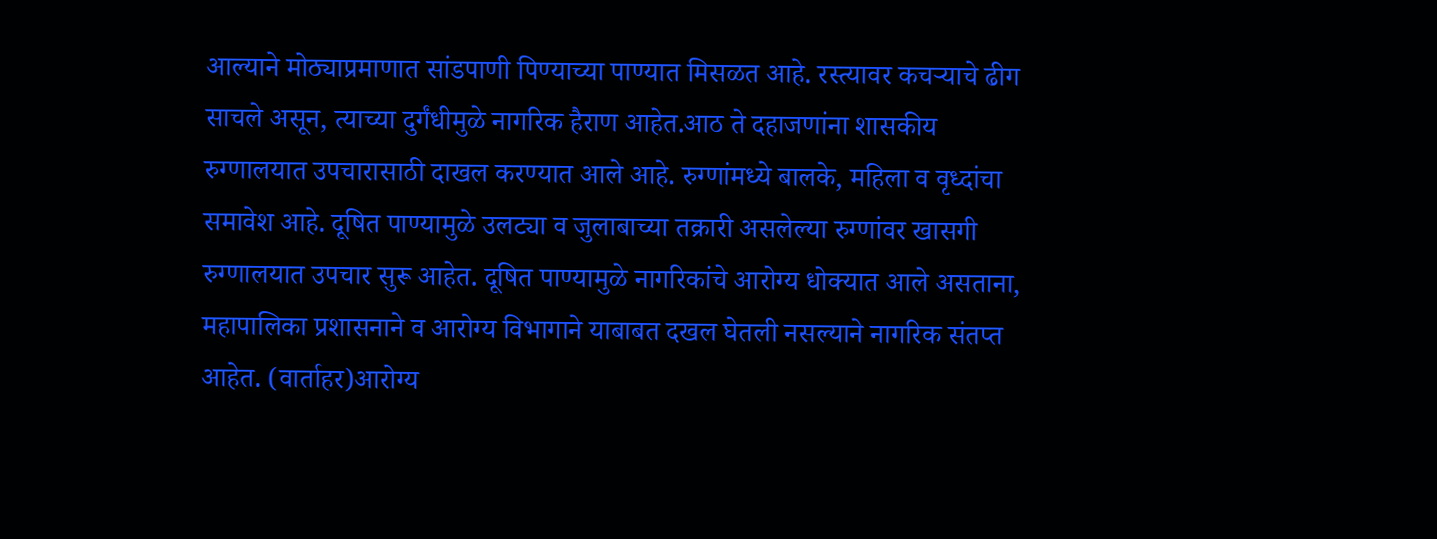आल्याने मोठ्याप्रमाणात सांडपाणी पिण्याच्या पाण्यात मिसळत आहे. रस्त्यावर कचऱ्याचे ढीग साचले असून, त्याच्या दुर्गंधीमुळे नागरिक हैराण आहेत.आठ ते दहाजणांना शासकीय रुग्णालयात उपचारासाठी दाखल करण्यात आले आहे. रुग्णांमध्ये बालके, महिला व वृध्दांचा समावेश आहे. दूषित पाण्यामुळे उलट्या व जुलाबाच्या तक्रारी असलेल्या रुग्णांवर खासगी रुग्णालयात उपचार सुरू आहेत. दूषित पाण्यामुळे नागरिकांचे आरोग्य धोक्यात आले असताना, महापालिका प्रशासनाने व आरोग्य विभागाने याबाबत दखल घेतली नसल्याने नागरिक संतप्त आहेत. (वार्ताहर)आरोग्य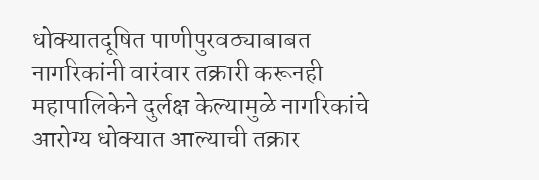धोक्यातदूषित पाणीपुरवठ्याबाबत नागरिकांनी वारंवार तक्रारी करूनही महापालिकेने दुर्लक्ष केल्यामुळे नागरिकांचे आरोग्य धोक्यात आल्याची तक्रार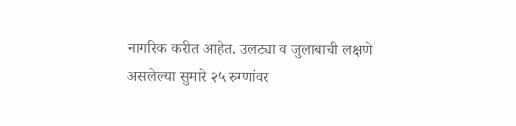नागरिक करीत आहेत. उलट्या व जुलाबाची लक्षणे असलेल्या सुमारे २५ रुग्णांवर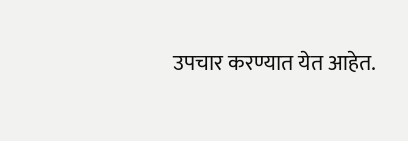उपचार करण्यात येत आहेत.